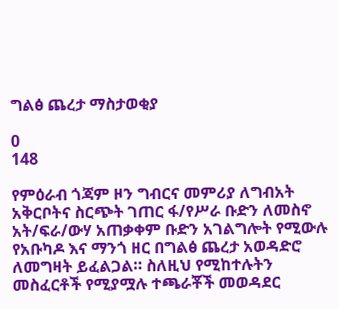ግልፅ ጨረታ ማስታወቂያ

0
148

የምዕራብ ጎጃም ዞን ግብርና መምሪያ ለግብአት አቅርቦትና ስርጭት ገጠር ፋ/የሥራ ቡድን ለመስኖ አት/ፍራ/ውሃ አጠቃቀም ቡድን አገልግሎት የሚውሉ የአቡካዶ እና ማንጎ ዘር በግልፅ ጨረታ አወዳድሮ ለመግዛት ይፈልጋል። ስለዚህ የሚከተሉትን መስፈርቶች የሚያሟሉ ተጫራቾች መወዳደር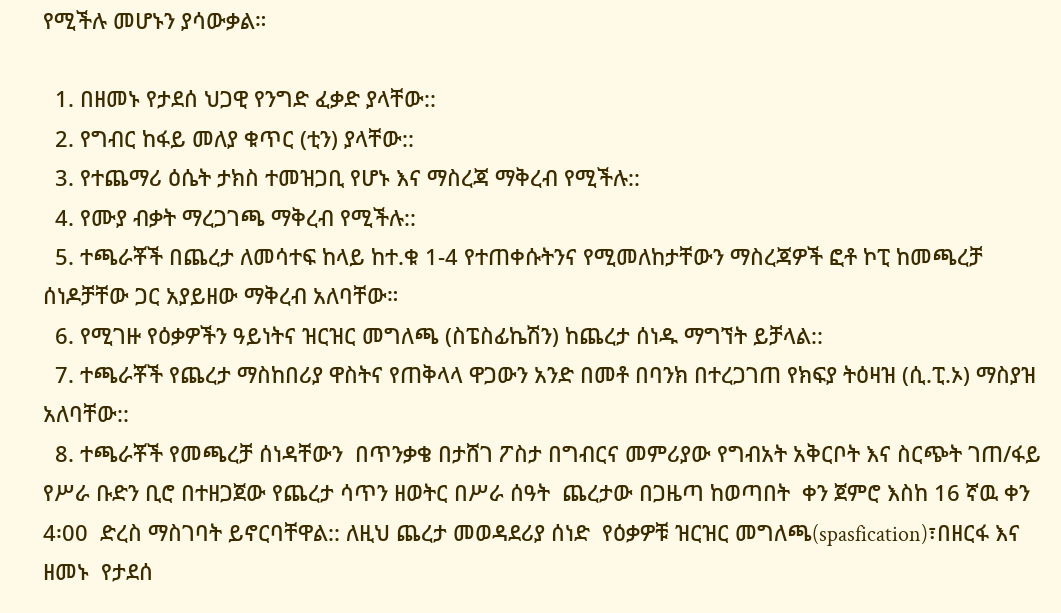የሚችሉ መሆኑን ያሳውቃል።

  1. በዘመኑ የታደሰ ህጋዊ የንግድ ፈቃድ ያላቸው::
  2. የግብር ከፋይ መለያ ቁጥር (ቲን) ያላቸው::
  3. የተጨማሪ ዕሴት ታክስ ተመዝጋቢ የሆኑ እና ማስረጃ ማቅረብ የሚችሉ::
  4. የሙያ ብቃት ማረጋገጫ ማቅረብ የሚችሉ::
  5. ተጫራቾች በጨረታ ለመሳተፍ ከላይ ከተ.ቁ 1-4 የተጠቀሱትንና የሚመለከታቸውን ማስረጃዎች ፎቶ ኮፒ ከመጫረቻ ሰነዶቻቸው ጋር አያይዘው ማቅረብ አለባቸው።
  6. የሚገዙ የዕቃዎችን ዓይነትና ዝርዝር መግለጫ (ስፔስፊኬሽን) ከጨረታ ሰነዱ ማግኘት ይቻላል::
  7. ተጫራቾች የጨረታ ማስከበሪያ ዋስትና የጠቅላላ ዋጋውን አንድ በመቶ በባንክ በተረጋገጠ የክፍያ ትዕዛዝ (ሲ.ፒ.ኦ) ማስያዝ አለባቸው::
  8. ተጫራቾች የመጫረቻ ሰነዳቸውን  በጥንቃቄ በታሸገ ፖስታ በግብርና መምሪያው የግብአት አቅርቦት እና ስርጭት ገጠ/ፋይ የሥራ ቡድን ቢሮ በተዘጋጀው የጨረታ ሳጥን ዘወትር በሥራ ሰዓት  ጨረታው በጋዜጣ ከወጣበት  ቀን ጀምሮ እስከ 16 ኛዉ ቀን 4፡00  ድረስ ማስገባት ይኖርባቸዋል:: ለዚህ ጨረታ መወዳደሪያ ሰነድ  የዕቃዎቹ ዝርዝር መግለጫ(spasfication)፣በዘርፋ እና ዘመኑ  የታደሰ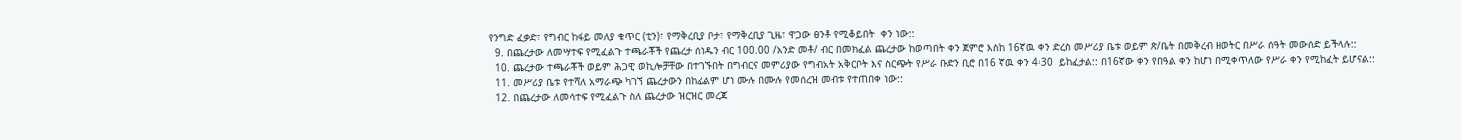የንግድ ፈቃድ፣ የግብር ከፋይ መለያ ቁጥር (ቲን)፣ የማቅረቢያ ቦታ፣ የማቅረቢያ ጊዜ፣ ዋጋው ፀንቶ የሚቆይበት  ቀን ነው::
  9. በጨረታው ለመሣተፍ የሚፈልጉ ተጫራቾች የጨረታ ሰነዱን ብር 100.00 /አንድ መቶ/ ብር በመክፈል ጨረታው ከወጣበት ቀን ጀምሮ እስከ 16ኛዉ ቀን ድረስ መሥሪያ ቤቱ ወይም ጽ/ቤት በመቅረብ ዘወትር በሥራ ሰዓት መውሰድ ይችላሉ::
  10. ጨረታው ተጫራቾች ወይም ሕጋዊ ወኪሎቻቸው በተገኙበት በግብርና መምሪያው የግብአት አቅርቦት እና ስርጭት የሥራ ቡድን ቢሮ በ16 ኛዉ ቀን 4፡30  ይከፈታል:: በ16ኛው ቀን የበዓል ቀን ከሆነ በሚቀጥለው የሥራ ቀን የሚከፈት ይሆናል::
  11. መሥሪያ ቤቱ የተሻለ አማራጭ ካገኘ ጨረታውን በከፊልም ሆነ ሙሉ በሙሉ የመሰረዝ መብቱ የተጠበቀ ነው::
  12. በጨረታው ለመሳተፍ የሚፈልጉ ስለ ጨረታው ዝርዝር መረጃ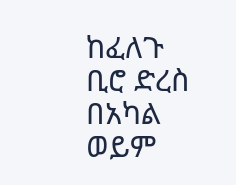ከፈለጉ ቢሮ ድረስ በአካል ወይም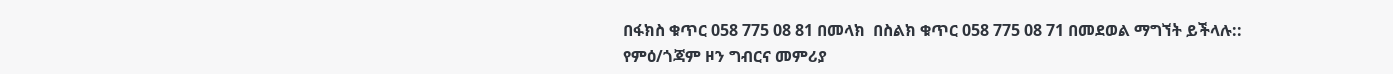በፋክስ ቁጥር 058 775 08 81 በመላክ  በስልክ ቁጥር 058 775 08 71 በመደወል ማግኘት ይችላሉ::
የምዕ/ጎጃም ዞን ግብርና መምሪያ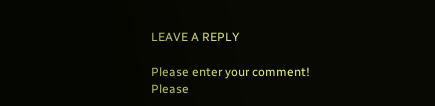LEAVE A REPLY

Please enter your comment!
Please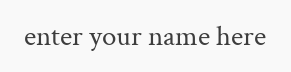enter your name here